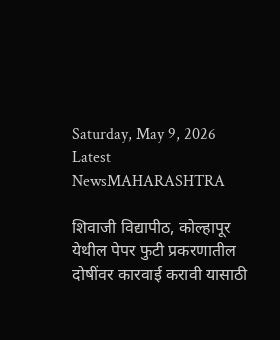Saturday, May 9, 2026
Latest NewsMAHARASHTRA

शिवाजी विद्यापीठ, कोल्हापूर येथील पेपर फुटी प्रकरणातील दोषींवर कारवाई करावी यासाठी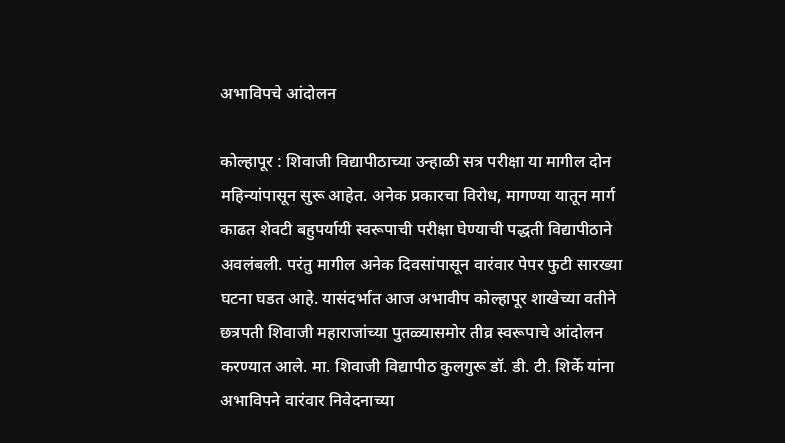अभाविपचे आंदोलन

कोल्हापूर : शिवाजी विद्यापीठाच्या उन्हाळी सत्र परीक्षा या मागील दोन महिन्यांपासून सुरू आहेत. अनेक प्रकारचा विरोध, मागण्या यातून मार्ग काढत शेवटी बहुपर्यायी स्वरूपाची परीक्षा घेण्याची पद्धती विद्यापीठाने अवलंबली. परंतु मागील अनेक दिवसांपासून वारंवार पेपर फुटी सारख्या घटना घडत आहे. यासंदर्भात आज अभावीप कोल्हापूर शाखेच्या वतीने छत्रपती शिवाजी महाराजांच्या पुतळ्यासमोर तीव्र स्वरूपाचे आंदोलन करण्यात आले. मा. शिवाजी विद्यापीठ कुलगुरू डॉ. डी. टी. शिर्के यांना अभाविपने वारंवार निवेदनाच्या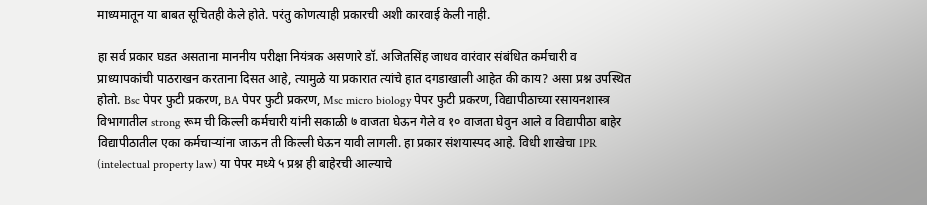माध्यमातून या बाबत सूचितही केले होते. परंतु कोणत्याही प्रकारची अशी कारवाई केली नाही.

हा सर्व प्रकार घडत असताना माननीय परीक्षा नियंत्रक असणारे डॉ. अजितसिंह जाधव वारंवार संबंधित कर्मचारी व प्राध्यापकांची पाठराखन करताना दिसत आहे, त्यामुळे या प्रकारात त्यांचे हात दगडाखाली आहेत की काय? असा प्रश्न उपस्थित होतो. Bsc पेपर फुटी प्रकरण, BA पेपर फुटी प्रकरण, Msc micro biology पेपर फुटी प्रकरण, विद्यापीठाच्या रसायनशास्त्र विभागातील strong रूम ची किल्ली कर्मचारी यांनी सकाळी ७ वाजता घेऊन गेले व १० वाजता घेवुन आले व विद्यापीठा बाहेर विद्यापीठातील एका कर्मचाऱ्यांना जाऊन ती किल्ली घेऊन यावी लागली. हा प्रकार संशयास्पद आहे. विधी शाखेचा IPR (intelectual property law) या पेपर मध्ये ५ प्रश्न ही बाहेरची आल्याचे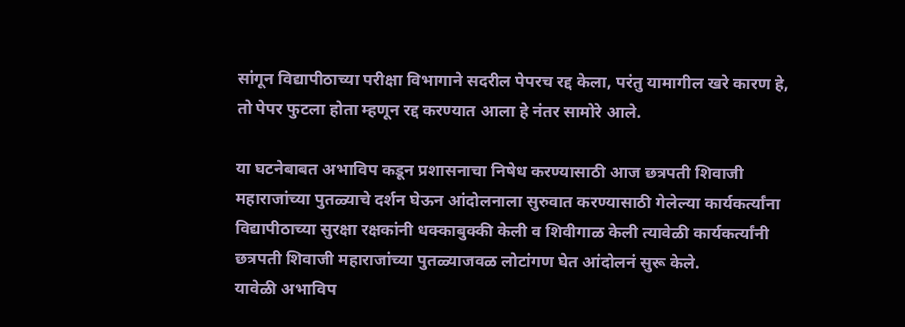सांगून विद्यापीठाच्या परीक्षा विभागाने सदरील पेपरच रद्द केला, परंतु यामागील खरे कारण हे, तो पेपर फुटला होता म्हणून रद्द करण्यात आला हे नंतर सामोरे आले.

या घटनेबाबत अभाविप कडून प्रशासनाचा निषेध करण्यासाठी आज छत्रपती शिवाजी महाराजांच्या पुतळ्याचे दर्शन घेऊन आंदोलनाला सुरुवात करण्यासाठी गेलेल्या कार्यकर्त्यांना विद्यापीठाच्या सुरक्षा रक्षकांनी धक्काबुक्की केली व शिवीगाळ केली त्यावेळी कार्यकर्त्यांनी छत्रपती शिवाजी महाराजांच्या पुतळ्याजवळ लोटांगण घेत आंदोलनं सुरू केले.
यावेळी अभाविप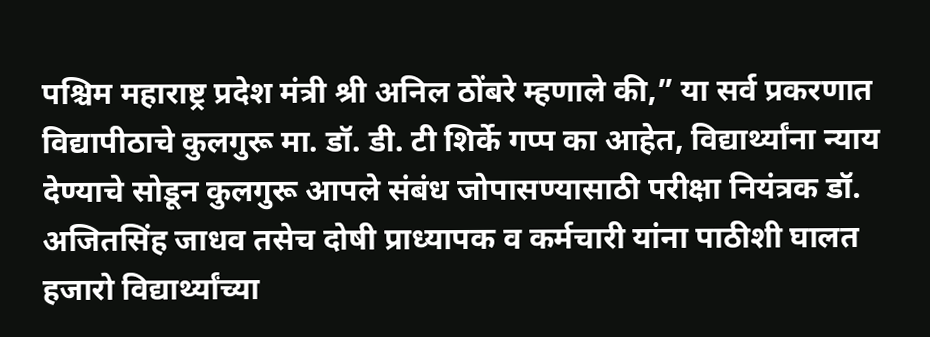पश्चिम महाराष्ट्र प्रदेश मंत्री श्री अनिल ठोंबरे म्हणाले की,” या सर्व प्रकरणात विद्यापीठाचे कुलगुरू मा. डॉ. डी. टी शिर्के गप्प का आहेत, विद्यार्थ्यांना न्याय देण्याचे सोडून कुलगुरू आपले संबंध जोपासण्यासाठी परीक्षा नियंत्रक डॉ. अजितसिंह जाधव तसेच दोषी प्राध्यापक व कर्मचारी यांना पाठीशी घालत हजारो विद्यार्थ्यांच्या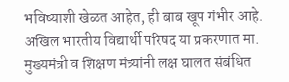भविष्याशी खेळत आहेत, ही बाब खूप गंभीर आहे. अखिल भारतीय विद्यार्थी परिषद या प्रकरणात मा. मुख्यमंत्री व शिक्षण मंत्र्यांनी लक्ष घालत संबंधित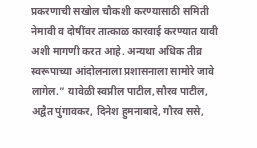प्रकरणाची सखोल चौकशी करण्यासाठी समिती नेमावी व दोषींवर तात्काळ कारवाई करण्यात यावी अशी मागणी करत आहे. अन्यथा अधिक तीव्र स्वरूपाच्या आंदोलनाला प्रशासनाला सामोरे जावे लागेल.” यावेळी स्वप्नील पाटील,सौरव पाटील, अद्वैत पुंगावकर, दिनेश हुमनाबादे, गौरव ससे,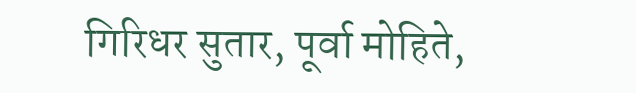गिरिधर सुतार, पूर्वा मोहिते,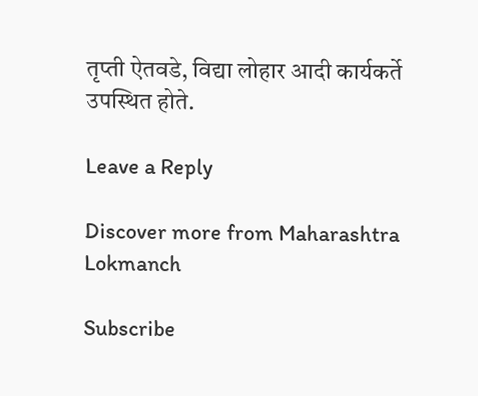तृप्ती ऐतवडे, विद्या लोहार आदी कार्यकर्ते उपस्थित होते.

Leave a Reply

Discover more from Maharashtra Lokmanch

Subscribe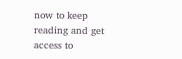now to keep reading and get access to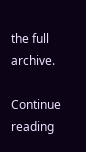the full archive.

Continue reading